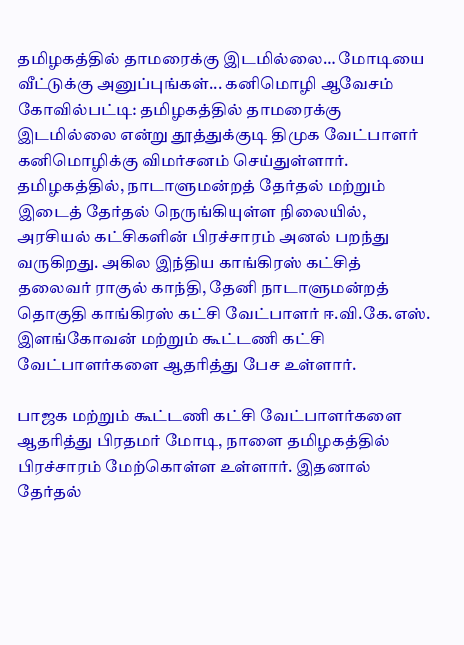தமிழகத்தில் தாமரைக்கு இடமில்லை… மோடியை வீட்டுக்கு அனுப்புங்கள்... கனிமொழி ஆவேசம்
கோவில்பட்டி: தமிழகத்தில் தாமரைக்கு இடமில்லை என்று தூத்துக்குடி திமுக வேட்பாளர் கனிமொழிக்கு விமர்சனம் செய்துள்ளார்.
தமிழகத்தில், நாடாளுமன்றத் தேர்தல் மற்றும் இடைத் தேர்தல் நெருங்கியுள்ள நிலையில், அரசியல் கட்சிகளின் பிரச்சாரம் அனல் பறந்து வருகிறது. அகில இந்திய காங்கிரஸ் கட்சித் தலைவர் ராகுல் காந்தி, தேனி நாடாளுமன்றத் தொகுதி காங்கிரஸ் கட்சி வேட்பாளர் ஈ.வி.கே.எஸ். இளங்கோவன் மற்றும் கூட்டணி கட்சி வேட்பாளர்களை ஆதரித்து பேச உள்ளார்.

பாஜக மற்றும் கூட்டணி கட்சி வேட்பாளர்களை ஆதரித்து பிரதமர் மோடி, நாளை தமிழகத்தில் பிரச்சாரம் மேற்கொள்ள உள்ளார். இதனால் தேர்தல்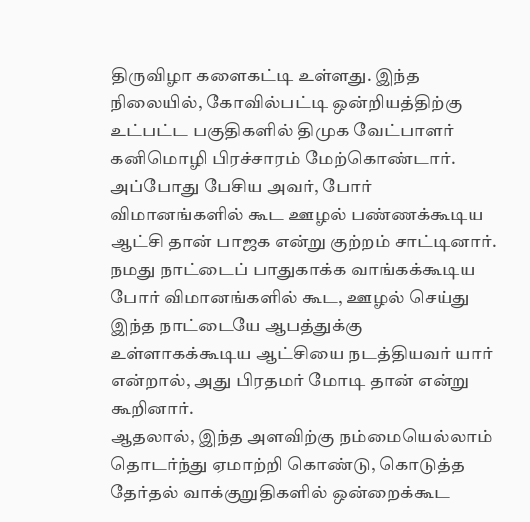திருவிழா களைகட்டி உள்ளது. இந்த நிலையில், கோவில்பட்டி ஒன்றியத்திற்கு உட்பட்ட பகுதிகளில் திமுக வேட்பாளர் கனிமொழி பிரச்சாரம் மேற்கொண்டார்.
அப்போது பேசிய அவர், போர் விமானங்களில் கூட ஊழல் பண்ணக்கூடிய ஆட்சி தான் பாஜக என்று குற்றம் சாட்டினார்.
நமது நாட்டைப் பாதுகாக்க வாங்கக்கூடிய போர் விமானங்களில் கூட, ஊழல் செய்து இந்த நாட்டையே ஆபத்துக்கு உள்ளாகக்கூடிய ஆட்சியை நடத்தியவர் யார் என்றால், அது பிரதமர் மோடி தான் என்று கூறினார்.
ஆதலால், இந்த அளவிற்கு நம்மையெல்லாம் தொடர்ந்து ஏமாற்றி கொண்டு, கொடுத்த தேர்தல் வாக்குறுதிகளில் ஒன்றைக்கூட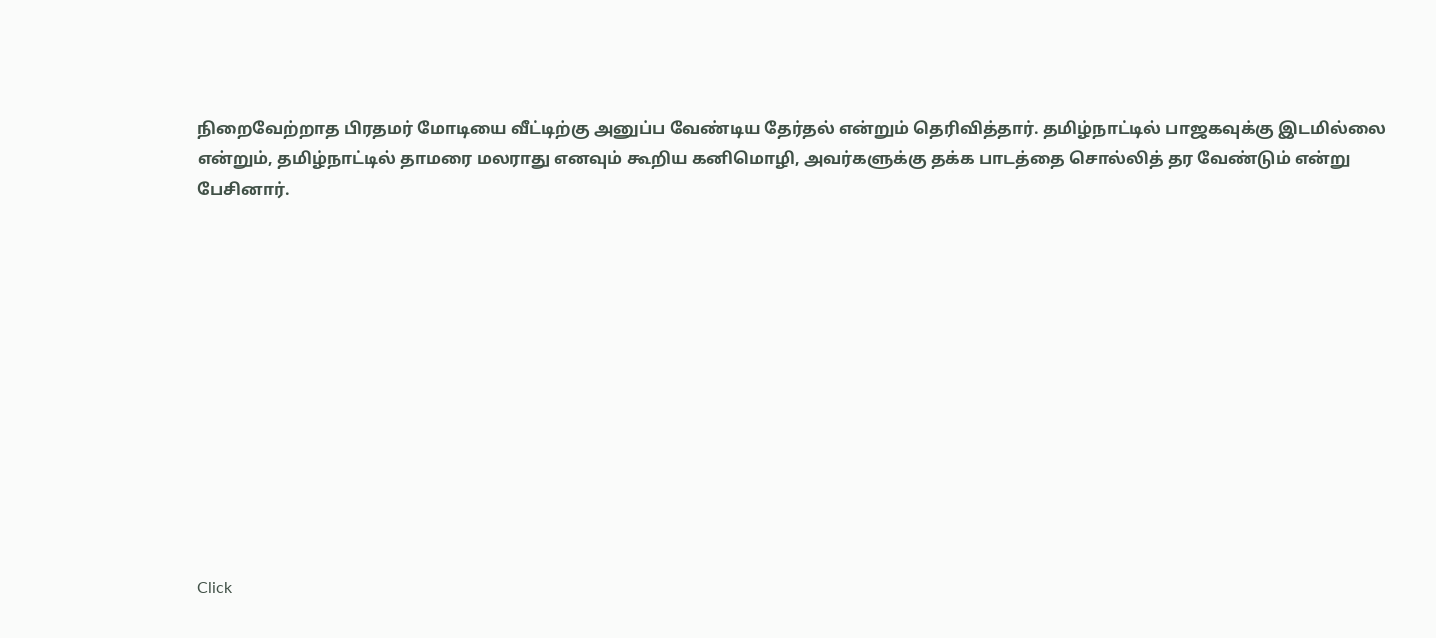நிறைவேற்றாத பிரதமர் மோடியை வீட்டிற்கு அனுப்ப வேண்டிய தேர்தல் என்றும் தெரிவித்தார். தமிழ்நாட்டில் பாஜகவுக்கு இடமில்லை என்றும், தமிழ்நாட்டில் தாமரை மலராது எனவும் கூறிய கனிமொழி, அவர்களுக்கு தக்க பாடத்தை சொல்லித் தர வேண்டும் என்று பேசினார்.












Click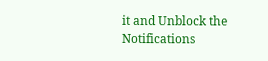it and Unblock the Notifications